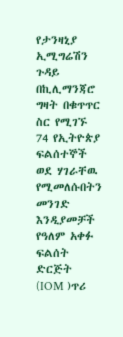የታንዛኒያ ኢሚግሬሽን ጉዳይ በኪሊማንጃሮ ግዛት በቁጥጥር ስር የሚገኙ 74 የኢትዮጵያ ፍልሰተኞች ወደ ሃገራቸዉ የሚመለሱበትን መንገድ እንዲያመቻች የዓለም አቀፉ ፍልሰት ድርጅት (IOM )ጥሪ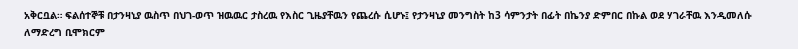አቅርቧል። ፍልሰተኞቹ በታንዛኒያ ዉስጥ በህገ-ወጥ ዝዉዉር ታስረዉ የእስር ጊዜያቸዉን የጨረሱ ሲሆኑ፤ የታንዛኒያ መንግስት ከ3 ሳምንታት በፊት በኬንያ ድምበር በኩል ወደ ሃገራቸዉ እንዲመለሱ ለማድረግ ቢሞክርም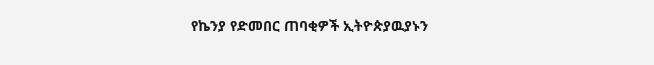የኬንያ የድመበር ጠባቂዎች ኢትዮጵያዉያኑን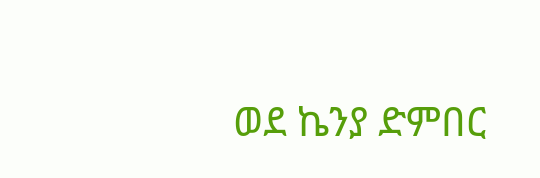ወደ ኬንያ ድምበር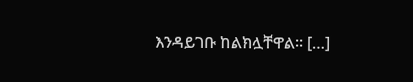እንዳይገቡ ከልክሏቸዋል። […]